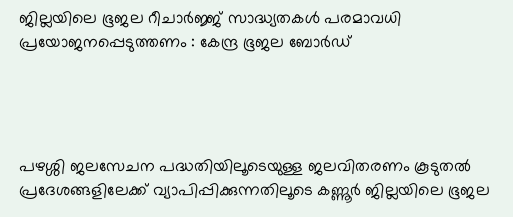ജില്ലയിലെ ഭൂജല റീചാർജ്ജ് സാദ്ധ്യതകൾ പരമാവധി പ്രയോജനപ്പെടുത്തണം : കേന്ദ്ര ഭൂജല ബോർഡ്




പഴശ്ശി ജലസേചന പദ്ധതിയിലൂടെയുള്ള ജലവിതരണം കൂടുതൽ പ്രദേശങ്ങളിലേക്ക് വ്യാപിപ്പിക്കുന്നതിലൂടെ കണ്ണൂർ ജില്ലയിലെ ഭൂജല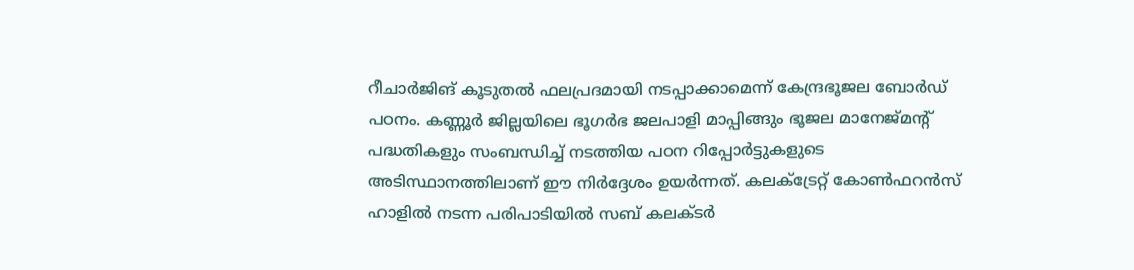റീചാർജിങ് കൂടുതൽ ഫലപ്രദമായി നടപ്പാക്കാമെന്ന് കേന്ദ്രഭൂജല ബോർഡ് പഠനം. കണ്ണൂർ ജില്ലയിലെ ഭൂഗർഭ ജലപാളി മാപ്പിങ്ങും ഭൂജല മാനേജ്‌മന്റ് പദ്ധതികളും സംബന്ധിച്ച് നടത്തിയ പഠന റിപ്പോർട്ടുകളുടെ അടിസ്ഥാനത്തിലാണ് ഈ നിർദ്ദേശം ഉയർന്നത്. കലക്ട്രേറ്റ് കോൺഫറൻസ് ഹാളിൽ നടന്ന പരിപാടിയിൽ സബ് കലക്ടർ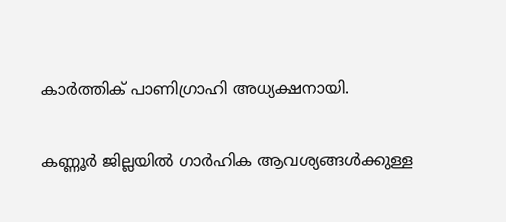കാർത്തിക് പാണിഗ്രാഹി അധ്യക്ഷനായി.

കണ്ണൂർ ജില്ലയിൽ ഗാർഹിക ആവശ്യങ്ങൾക്കുള്ള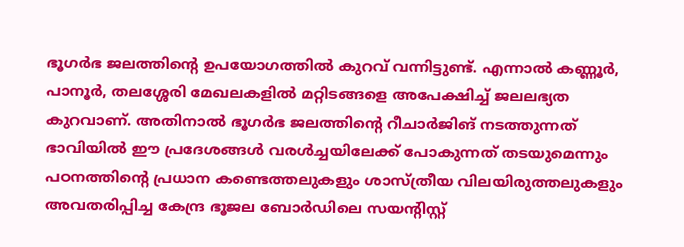ഭൂഗർഭ ജലത്തിന്റെ ഉപയോഗത്തിൽ കുറവ് വന്നിട്ടുണ്ട്. എന്നാൽ കണ്ണൂർ, പാനൂർ, തലശ്ശേരി മേഖലകളിൽ മറ്റിടങ്ങളെ അപേക്ഷിച്ച് ജലലഭ്യത കുറവാണ്. അതിനാൽ ഭൂഗർഭ ജലത്തിന്റെ റീചാർജിങ് നടത്തുന്നത് ഭാവിയിൽ ഈ പ്രദേശങ്ങൾ വരൾച്ചയിലേക്ക് പോകുന്നത് തടയുമെന്നും പഠനത്തിന്റെ പ്രധാന കണ്ടെത്തലുകളും ശാസ്ത്രീയ വിലയിരുത്തലുകളും അവതരിപ്പിച്ച കേന്ദ്ര ഭൂജല ബോർഡിലെ സയന്റിസ്റ്റ്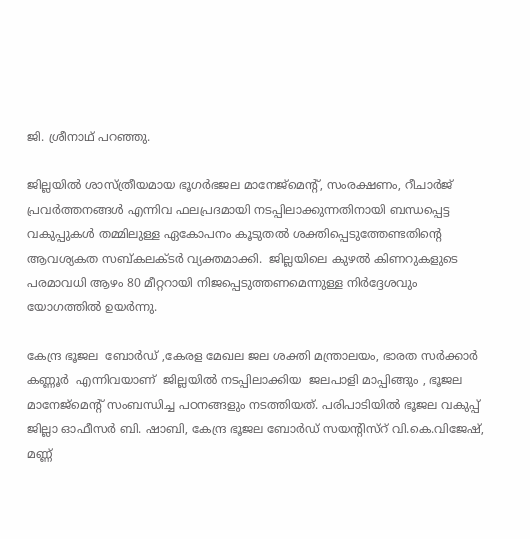ജി. ശ്രീനാഥ് പറഞ്ഞു.

ജില്ലയിൽ ശാസ്ത്രീയമായ ഭൂഗർഭജല മാനേജ്മെന്റ്, സംരക്ഷണം, റീചാർജ് പ്രവർത്തനങ്ങൾ എന്നിവ ഫലപ്രദമായി നടപ്പിലാക്കുന്നതിനായി ബന്ധപ്പെട്ട വകുപ്പുകൾ തമ്മിലുള്ള ഏകോപനം കൂടുതൽ ശക്തിപ്പെടുത്തേണ്ടതിന്റെ ആവശ്യകത സബ്കലക്ടർ വ്യക്തമാക്കി.  ജില്ലയിലെ കുഴൽ കിണറുകളുടെ പരമാവധി ആഴം 80 മീറ്ററായി നിജപ്പെടുത്തണമെന്നുള്ള നിർദ്ദേശവും യോഗത്തിൽ ഉയർന്നു.

കേന്ദ്ര ഭൂജല  ബോർഡ് ,കേരള മേഖല ജല ശക്തി മന്ത്രാലയം, ഭാരത സർക്കാർ കണ്ണൂർ  എന്നിവയാണ്  ജില്ലയിൽ നടപ്പിലാക്കിയ  ജലപാളി മാപ്പിങ്ങും , ഭൂജല മാനേജ്മെന്റ് സംബന്ധിച്ച പഠനങ്ങളും നടത്തിയത്. പരിപാടിയിൽ ഭൂജല വകുപ്പ് ജില്ലാ ഓഫീസർ ബി. ഷാബി, കേന്ദ്ര ഭൂജല ബോർഡ് സയന്റിസ്റ് വി.കെ.വിജേഷ്,  മണ്ണ്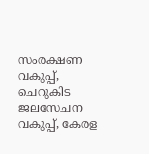സംരക്ഷണ വകുപ്പ്, ചെറുകിട ജലസേചന വകുപ്പ്, കേരള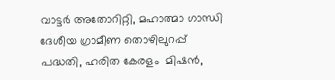വാട്ടർ അതോറിറ്റി, മഹാത്മാ ഗാന്ധി ദേശീയ ഗ്രാമീണ തൊഴിലുറപ്പ് പദ്ധതി, ഹരിത കേരളം  മിഷൻ,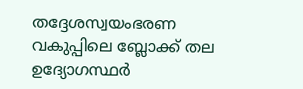തദ്ദേശസ്വയംഭരണ വകുപ്പിലെ ബ്ലോക്ക് തല ഉദ്യോഗസ്ഥർ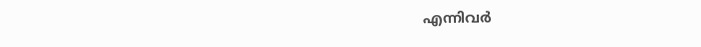എന്നിവർ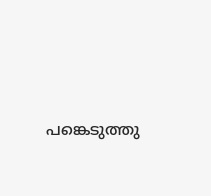പങ്കെടുത്തു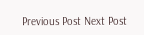Previous Post Next Post